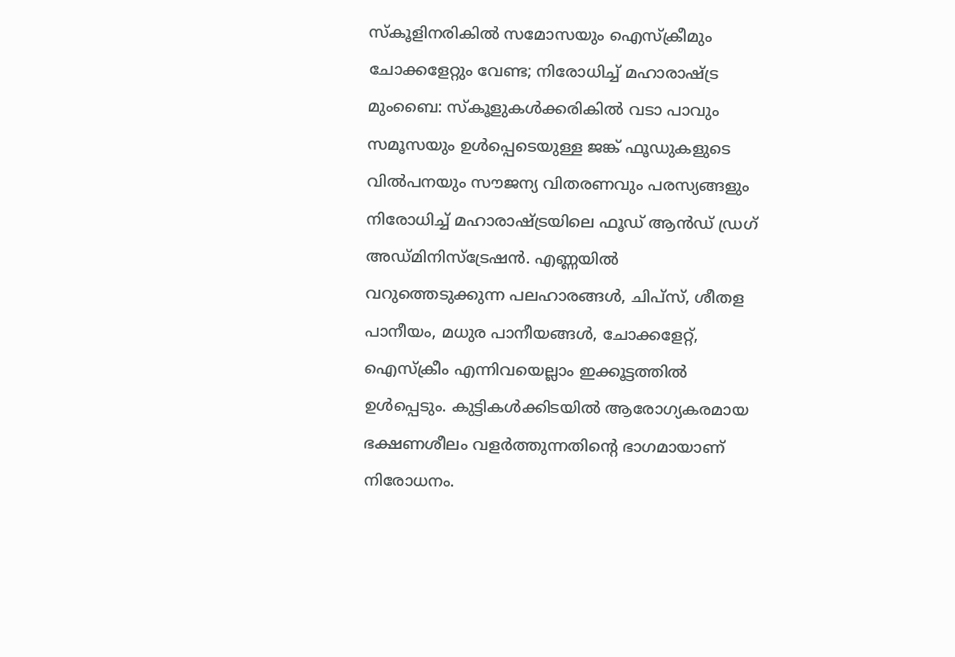സ്കൂളിനരികിൽ സമോസയും ഐസ്ക്രീമും ചോക്കളേറ്റും വേണ്ട; നിരോധിച്ച് മഹാരാഷ്ട്ര
മുംബൈ: സ്കൂളുകൾക്കരികിൽ വടാ പാവും സമൂസയും ഉൾപ്പെടെയുള്ള ജങ്ക് ഫൂഡുകളുടെ വിൽപനയും സൗജന്യ വിതരണവും പരസ്യങ്ങളും നിരോധിച്ച് മഹാരാഷ്ട്രയിലെ ഫൂഡ് ആൻഡ് ഡ്രഗ് അഡ്മിനിസ്ട്രേഷൻ. എണ്ണയിൽ വറുത്തെടുക്കുന്ന പലഹാരങ്ങൾ, ചിപ്സ്, ശീതള പാനീയം, മധുര പാനീയങ്ങൾ, ചോക്കളേറ്റ്, ഐസ്ക്രീം എന്നിവയെല്ലാം ഇക്കൂട്ടത്തിൽ ഉൾപ്പെടും. കുട്ടികൾക്കിടയിൽ ആരോഗ്യകരമായ ഭക്ഷണശീലം വളർത്തുന്നതിന്റെ ഭാഗമായാണ് നിരോധനം.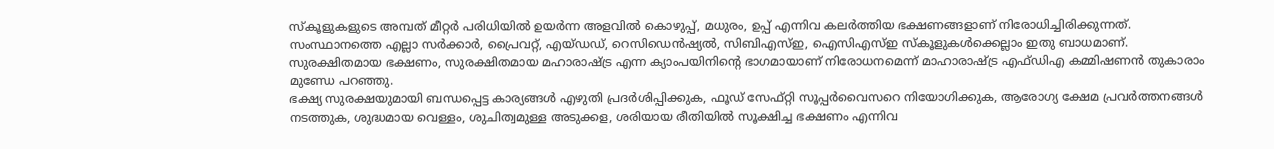സ്കൂളുകളുടെ അമ്പത് മീറ്റർ പരിധിയിൽ ഉയർന്ന അളവിൽ കൊഴുപ്പ്, മധുരം, ഉപ്പ് എന്നിവ കലർത്തിയ ഭക്ഷണങ്ങളാണ് നിരോധിച്ചിരിക്കുന്നത്. സംസ്ഥാനത്തെ എല്ലാ സർക്കാർ, പ്രൈവറ്റ്, എയ്ഡഡ്, റെസിഡെൻഷ്യൽ, സിബിഎസ്ഇ, ഐസിഎസ്ഇ സ്കൂളുകൾക്കെല്ലാം ഇതു ബാധമാണ്. സുരക്ഷിതമായ ഭക്ഷണം, സുരക്ഷിതമായ മഹാരാഷ്ട്ര എന്ന ക്യാംപയിനിന്റെ ഭാഗമായാണ് നിരോധനമെന്ന് മാഹാരാഷ്ട്ര എഫ്ഡിഎ കമ്മിഷണൻ തുകാരാം മുണ്ഡേ പറഞ്ഞു.
ഭക്ഷ്യ സുരക്ഷയുമായി ബന്ധപ്പെട്ട കാര്യങ്ങൾ എഴുതി പ്രദർശിപ്പിക്കുക, ഫൂഡ് സേഫ്റ്റി സൂപ്പർവൈസറെ നിയോഗിക്കുക, ആരോഗ്യ ക്ഷേമ പ്രവർത്തനങ്ങൾ നടത്തുക, ശുദ്ധമായ വെള്ളം, ശുചിത്വമുള്ള അടുക്കള, ശരിയായ രീതിയിൽ സൂക്ഷിച്ച ഭക്ഷണം എന്നിവ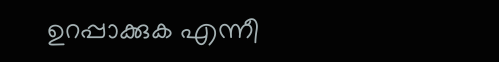ഉറപ്പാക്കുക എന്നീ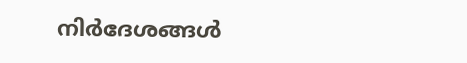നിർദേശങ്ങൾ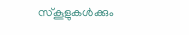സ്കൂളുകൾക്കും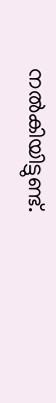നൽകിയിട്ടുണ്ട്.